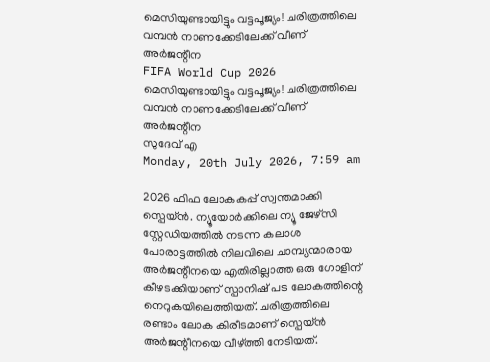മെസിയുണ്ടായിട്ടും വട്ടപൂജ്യം! ചരിത്രത്തിലെ വമ്പന്‍ നാണക്കേടിലേക്ക് വീണ് അര്‍ജന്റീന
FIFA World Cup 2026
മെസിയുണ്ടായിട്ടും വട്ടപൂജ്യം! ചരിത്രത്തിലെ വമ്പന്‍ നാണക്കേടിലേക്ക് വീണ് അര്‍ജന്റീന
സുദേവ് എ
Monday, 20th July 2026, 7:59 am

2026 ഫിഫ ലോകകപ്പ് സ്വന്തമാക്കി സ്പെയ്ന്‍. ന്യൂയോര്‍ക്കിലെ ന്യൂ ജേഴ്സി സ്റ്റേഡിയത്തില്‍ നടന്ന കലാശ പോരാട്ടത്തില്‍ നിലവിലെ ചാമ്പ്യന്മാരായ അര്‍ജന്റീനയെ എതിരില്ലാത്ത ഒരു ഗോളിന് കീഴടക്കിയാണ് സ്പാനിഷ് പട ലോകത്തിന്റെ നെറുകയിലെത്തിയത്. ചരിത്രത്തിലെ രണ്ടാം ലോക കിരീടമാണ് സ്പെയ്ന്‍ അര്‍ജന്റീനയെ വീഴ്ത്തി നേടിയത്.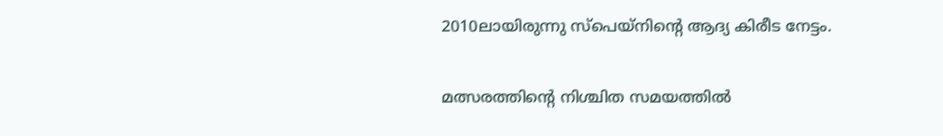2010ലായിരുന്നു സ്‌പെയ്‌നിന്റെ ആദ്യ കിരീട നേട്ടം.

മത്സരത്തിന്റെ നിശ്ചിത സമയത്തില്‍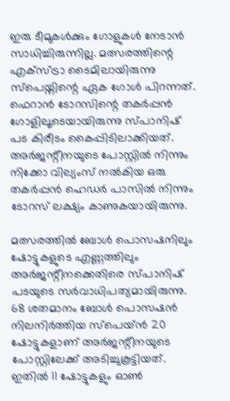ഇരു ടീമുകള്‍ക്കും ഗോളുകള്‍ നേടാന്‍ സാധിച്ചിരുന്നില്ല. മത്സരത്തിന്റെ എക്സ്ട്രാ ടൈമിലായിരുന്നു സ്പെയ്നിന്റെ ഏക ഗോള്‍ പിറന്നത്. ഫെറാന്‍ ടോറസിന്റെ തകര്‍പ്പന്‍ ഗോളിലൂടെയായിരുന്നു സ്പാനിഷ് പട കിരീടം കൈപ്പിടിലാക്കിയത്. അര്‍ജന്റീനയുടെ പോസ്റ്റില്‍ നിന്നും നിക്കോ വില്യംസ് നല്‍കിയ ഒരു തകര്‍പ്പന്‍ ഹെഡര്‍ പാസില്‍ നിന്നും ടോറസ് ലക്ഷ്യം കാണുകയായിരുന്നു.

മത്സരത്തില്‍ ബോള്‍ പൊസഷനിലും ഷോട്ടുകളുടെ എണ്ണത്തിലും അര്‍ജന്റീനക്കെതിരെ സ്പാനിഷ് പടയുടെ സര്‍വാധിപത്യമായിരുന്നു. 68 ശതമാനം ബോള്‍ പൊസഷന്‍ നിലനിര്‍ത്തിയ സ്പെയ്ന്‍ 20 ഷോട്ടുകളാണ് അര്‍ജന്റീനയുടെ പോസ്റ്റിലേക്ക് അടിച്ചുകൂട്ടിയത്. ഇതില്‍ 11 ഷോട്ടുകളും ഓണ്‍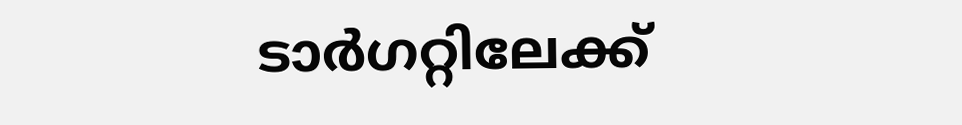ടാര്‍ഗറ്റിലേക്ക്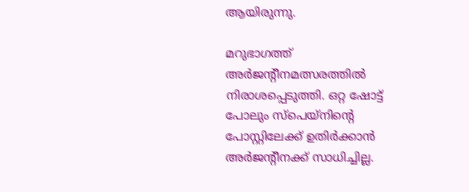ആയിരുന്നു.

മറുഭാഗത്ത് അര്‍ജന്റീനമത്സരത്തില്‍ നിരാശപ്പെടുത്തി. ഒറ്റ ഷോട്ട് പോലും സ്പെയ്നിന്റെ പോസ്റ്റിലേക്ക് ഉതിര്‍ക്കാന്‍ അര്‍ജന്റീനക്ക് സാധിച്ചില്ല.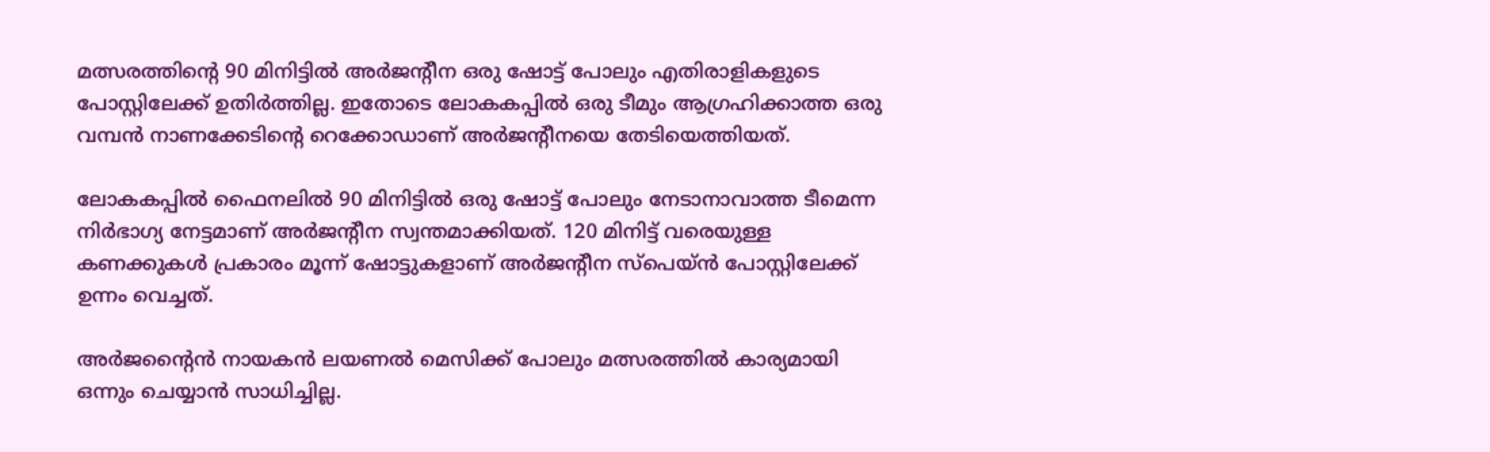മത്സരത്തിന്റെ 90 മിനിട്ടില്‍ അര്‍ജന്റീന ഒരു ഷോട്ട് പോലും എതിരാളികളുടെ പോസ്റ്റിലേക്ക് ഉതിര്‍ത്തില്ല. ഇതോടെ ലോകകപ്പില്‍ ഒരു ടീമും ആഗ്രഹിക്കാത്ത ഒരു വമ്പന്‍ നാണക്കേടിന്റെ റെക്കോഡാണ് അര്‍ജന്റീനയെ തേടിയെത്തിയത്.

ലോകകപ്പില്‍ ഫൈനലില്‍ 90 മിനിട്ടില്‍ ഒരു ഷോട്ട് പോലും നേടാനാവാത്ത ടീമെന്ന നിര്‍ഭാഗ്യ നേട്ടമാണ് അര്‍ജന്റീന സ്വന്തമാക്കിയത്. 120 മിനിട്ട് വരെയുള്ള കണക്കുകള്‍ പ്രകാരം മൂന്ന് ഷോട്ടുകളാണ് അര്‍ജന്റീന സ്‌പെയ്ന്‍ പോസ്റ്റിലേക്ക് ഉന്നം വെച്ചത്.

അര്‍ജന്റൈന്‍ നായകന്‍ ലയണല്‍ മെസിക്ക് പോലും മത്സരത്തില്‍ കാര്യമായി ഒന്നും ചെയ്യാന്‍ സാധിച്ചില്ല.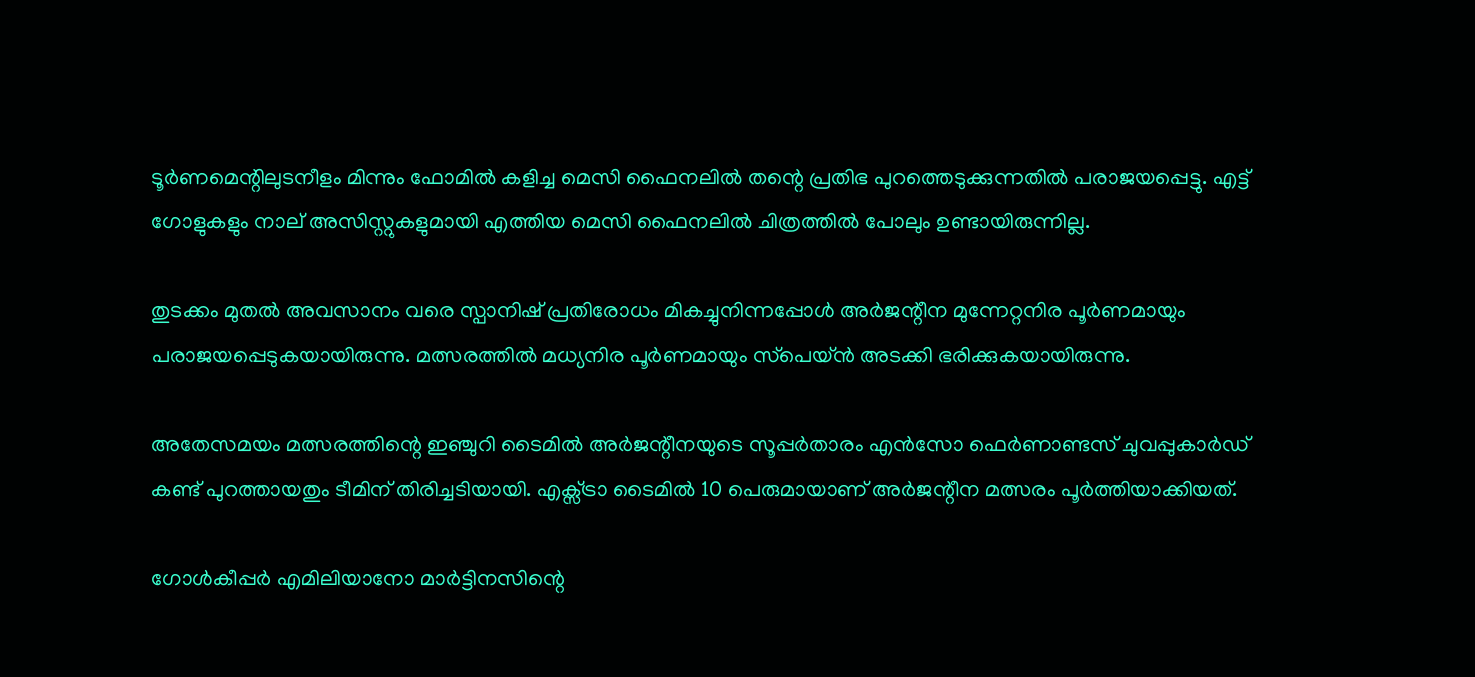ടൂര്‍ണമെന്റിലുടനീളം മിന്നും ഫോമില്‍ കളിച്ച മെസി ഫൈനലില്‍ തന്റെ പ്രതിഭ പുറത്തെടുക്കുന്നതില്‍ പരാജയപ്പെട്ടു. എട്ട് ഗോളുകളും നാല് അസിസ്റ്റുകളുമായി എത്തിയ മെസി ഫൈനലില്‍ ചിത്രത്തില്‍ പോലും ഉണ്ടായിരുന്നില്ല.

തുടക്കം മുതല്‍ അവസാനം വരെ സ്പാനിഷ് പ്രതിരോധം മികച്ചുനിന്നപ്പോള്‍ അര്‍ജന്റീന മുന്നേറ്റനിര പൂര്‍ണമായും പരാജയപ്പെടുകയായിരുന്നു. മത്സരത്തില്‍ മധ്യനിര പൂര്‍ണമായും സ്‌പെയ്ന്‍ അടക്കി ഭരിക്കുകയായിരുന്നു.

അതേസമയം മത്സരത്തിന്റെ ഇഞ്ചുറി ടൈമില്‍ അര്‍ജന്റീനയുടെ സൂപ്പര്‍താരം എന്‍സോ ഫെര്‍ണാണ്ടസ് ചുവപ്പുകാര്‍ഡ് കണ്ട് പുറത്തായതും ടീമിന് തിരിച്ചടിയായി. എക്സ്ട്രാ ടൈമില്‍ 10 പെരുമായാണ് അര്‍ജന്റീന മത്സരം പൂര്‍ത്തിയാക്കിയത്.

ഗോള്‍കീപ്പര്‍ എമിലിയാനോ മാര്‍ട്ടിനസിന്റെ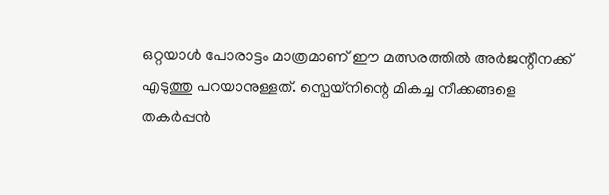ഒറ്റയാള്‍ പോരാട്ടം മാത്രമാണ് ഈ മത്സരത്തില്‍ അര്‍ജന്റീനക്ക് എടുത്തു പറയാനുള്ളത്. സ്പെയ്നിന്റെ മികച്ച നീക്കങ്ങളെ തകര്‍പ്പന്‍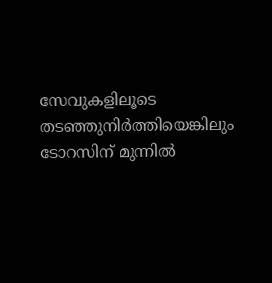സേവുകളിലൂടെ തടഞ്ഞുനിര്‍ത്തിയെങ്കിലും ടോറസിന് മുന്നില്‍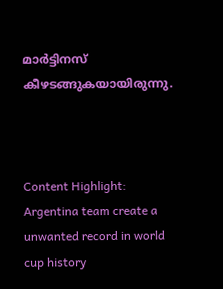മാര്‍ട്ടിനസ് കീഴടങ്ങുകയായിരുന്നു.



Content Highlight: Argentina team create a unwanted record in world cup history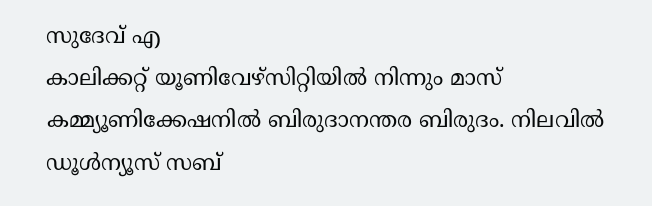സുദേവ് എ
കാലിക്കറ്റ് യൂണിവേഴ്‌സിറ്റിയില്‍ നിന്നും മാസ് കമ്മ്യൂണിക്കേഷനില്‍ ബിരുദാനന്തര ബിരുദം. നിലവില്‍ ഡൂള്‍ന്യൂസ് സബ്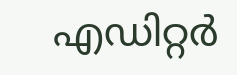എഡിറ്റര്‍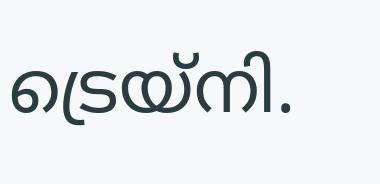ട്രെയ്‌നി.